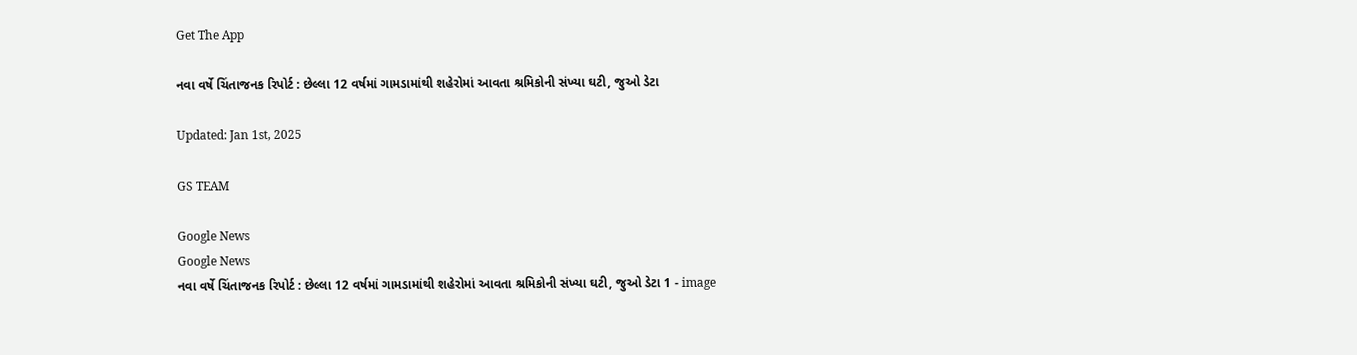Get The App

નવા વર્ષે ચિંતાજનક રિપોર્ટ : છેલ્લા 12 વર્ષમાં ગામડામાંથી શહેરોમાં આવતા શ્રમિકોની સંખ્યા ઘટી, જુઓ ડેટા

Updated: Jan 1st, 2025

GS TEAM

Google News
Google News
નવા વર્ષે ચિંતાજનક રિપોર્ટ : છેલ્લા 12 વર્ષમાં ગામડામાંથી શહેરોમાં આવતા શ્રમિકોની સંખ્યા ઘટી, જુઓ ડેટા 1 - image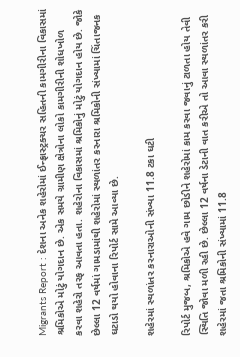Migrants Report : દેશના અનેક શહેરોમાં ઈન્ફ્રાસ્ટ્રક્ચર સહિતની કામગીરીના વિકાસમાં શ્રમિકોએ મોટું યોગદાન છે. એક સમયે ગ્રામીણ ક્ષેત્રોના લોકો કામગીરીની શોધખોળ કરવા શહેરો તરફ આવતા હતા. શહેરોના વિકાસમાં શ્રમિકોનું મોટું યોગદાન હોય છે. જોકે છેલ્લા 12 વર્ષમાં ગામડામાંથી શહેરોમાં સ્થળાંતર કરનારા શ્રમિકોની સંખ્યામાં ચિંતાજનક ઘટાડો થયો હોવાના રિપોર્ટ સામે આવ્યા છે.

શહેરમાં સ્થળાંતર કરનારાઓની સંખ્યા 11.8 ટકા ઘટી

રિપોર્ટ મુજબ, શ્રમિકોએ હવે ગામ છોડીને શહેરોમાં કામ કરવા જવાનું ટાળતા હોય તેવી સ્થિતિ જોવા મળી રહી છે. છેલ્લા 12 વર્ષના ડેટાની વાત કરીએ તો આવા સ્થળાંતર કરી શહેરમાં જતા શ્રમિકોની સંખ્યામાં 11.8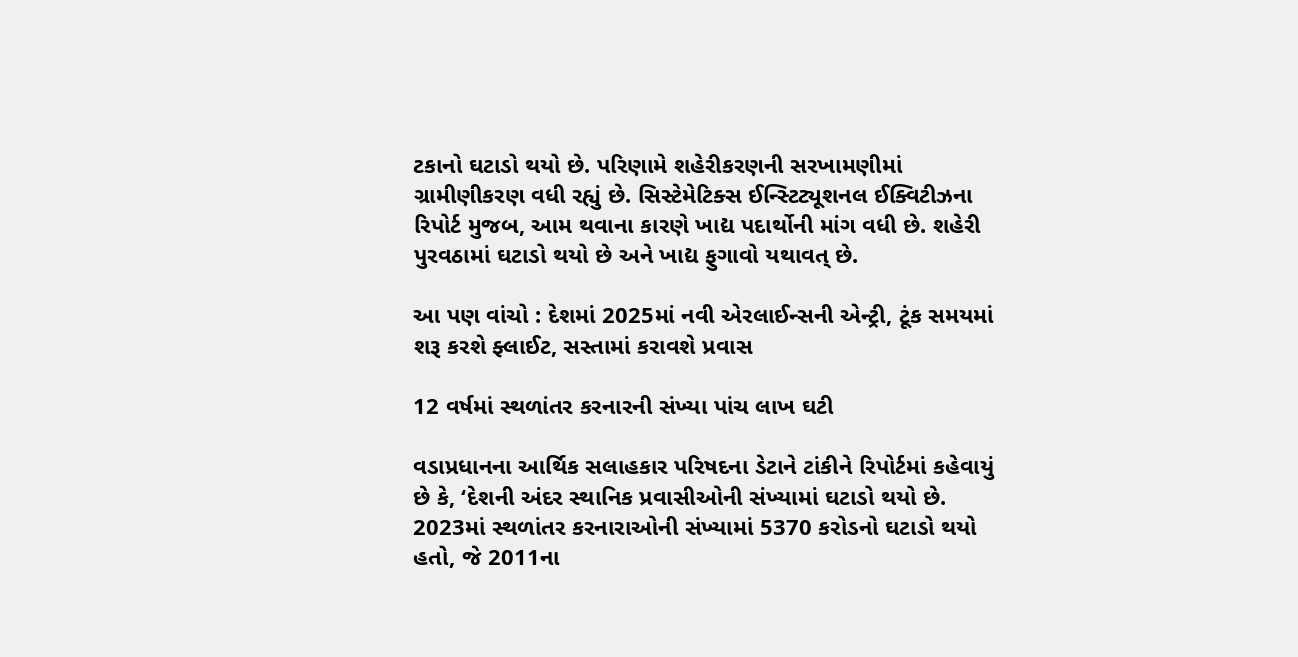ટકાનો ઘટાડો થયો છે. પરિણામે શહેરીકરણની સરખામણીમાં ગ્રામીણીકરણ વધી રહ્યું છે. સિસ્ટેમેટિક્સ ઈન્સ્ટિટ્યૂશનલ ઈક્વિટીઝના રિપોર્ટ મુજબ, આમ થવાના કારણે ખાદ્ય પદાર્થોની માંગ વધી છે. શહેરી પુરવઠામાં ઘટાડો થયો છે અને ખાદ્ય ફુગાવો યથાવત્ છે.

આ પણ વાંચો : દેશમાં 2025માં નવી એરલાઈન્સની એન્ટ્રી, ટૂંક સમયમાં શરૂ કરશે ફ્લાઈટ, સસ્તામાં કરાવશે પ્રવાસ

12 વર્ષમાં સ્થળાંતર કરનારની સંખ્યા પાંચ લાખ ઘટી

વડાપ્રધાનના આર્થિક સલાહકાર પરિષદના ડેટાને ટાંકીને રિપોર્ટમાં કહેવાયું છે કે, ‘દેશની અંદર સ્થાનિક પ્રવાસીઓની સંખ્યામાં ઘટાડો થયો છે. 2023માં સ્થળાંતર કરનારાઓની સંખ્યામાં 5370 કરોડનો ઘટાડો થયો હતો, જે 2011ના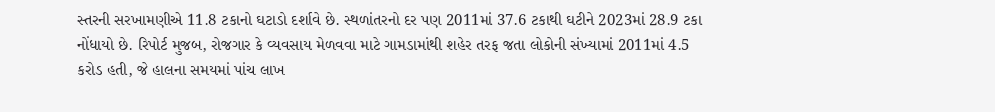સ્તરની સરખામણીએ 11.8 ટકાનો ઘટાડો દર્શાવે છે. સ્થળાંતરનો દર પણ 2011માં 37.6 ટકાથી ઘટીને 2023માં 28.9 ટકા નોંધાયો છે. રિપોર્ટ મુજબ, રોજગાર કે વ્યવસાય મેળવવા માટે ગામડામાંથી શહેર તરફ જતા લોકોની સંખ્યામાં 2011માં 4.5 કરોડ હતી, જે હાલના સમયમાં પાંચ લાખ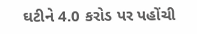ઘટીને 4.0 કરોડ પર પહોંચી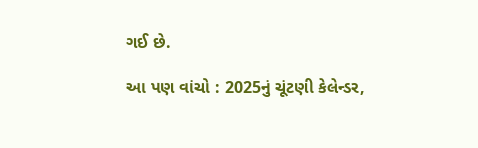ગઈ છે.

આ પણ વાંચો : 2025નું ચૂંટણી કેલેન્ડર,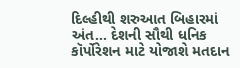દિલ્હીથી શરુઆત બિહારમાં અંત... દેશની સૌથી ધનિક કૉર્પોરેશન માટે યોજાશે મતદાન